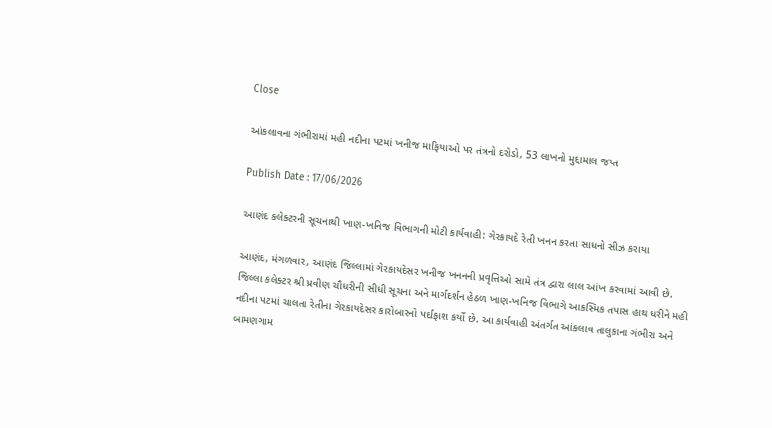Close

આંકલાવના ગંભીરામાં મહી નદીના પટમાં ખનીજ માફિયાઓ પર તંત્રનો દરોડો, 53 લાખનો મુદ્દામાલ જપ્ત

Publish Date : 17/06/2026

આણંદ કલેક્ટરની સૂચનાથી ખાણ-ખનિજ વિભાગની મોટી કાર્યવાહી: ગેરકાયદે રેતી ખનન કરતા સાધનો સીઝ કરાયા

આણંદ, મંગળવાર, આણંદ જિલ્લામાં ગેરકાયદેસર ખનીજ ખનનની પ્રવૃત્તિઓ સામે તંત્ર દ્વારા લાલ આંખ કરવામાં આવી છે. જિલ્લા કલેક્ટર શ્રી પ્રવીણ ચૌધરીની સીધી સૂચના અને માર્ગદર્શન હેઠળ ખાણ-ખનિજ વિભાગે આકસ્મિક તપાસ હાથ ધરીને મહી નદીના પટમાં ચાલતા રેતીના ગેરકાયદેસર કારોબારનો પર્દાફાશ કર્યો છે. આ કાર્યવાહી અંતર્ગત આંકલાવ તાલુકાના ગંભીરા અને બામણગામ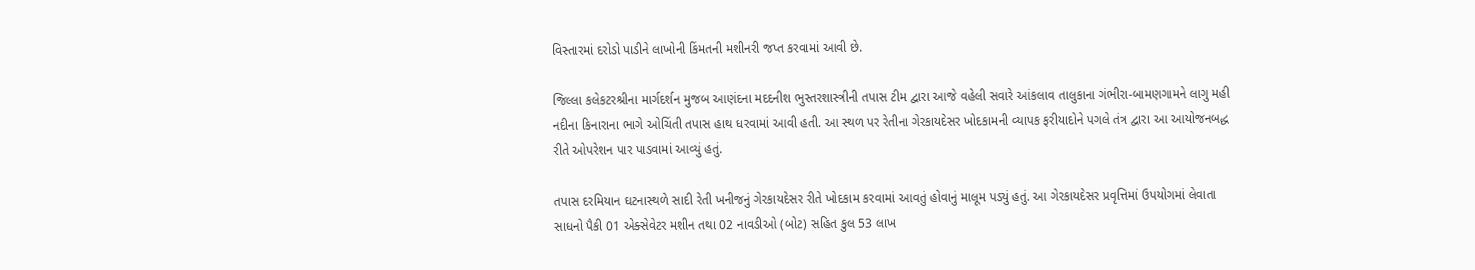વિસ્તારમાં દરોડો પાડીને લાખોની કિંમતની મશીનરી જપ્ત કરવામાં આવી છે.

જિલ્લા કલેકટરશ્રીના માર્ગદર્શન મુજબ આણંદના મદદનીશ ભુસ્તરશાસ્ત્રીની તપાસ ટીમ દ્વારા આજે વહેલી સવારે આંકલાવ તાલુકાના ગંભીરા-બામણગામને લાગુ મહી નદીના કિનારાના ભાગે ઓચિંતી તપાસ હાથ ધરવામાં આવી હતી. આ સ્થળ પર રેતીના ગેરકાયદેસર ખોદકામની વ્યાપક ફરીયાદોને પગલે તંત્ર દ્વારા આ આયોજનબદ્ધ રીતે ઓપરેશન પાર પાડવામાં આવ્યું હતું.

તપાસ દરમિયાન ઘટનાસ્થળે સાદી રેતી ખનીજનું ગેરકાયદેસર રીતે ખોદકામ કરવામાં આવતું હોવાનું માલૂમ પડ્યું હતું. આ ગેરકાયદેસર પ્રવૃત્તિમાં ઉપયોગમાં લેવાતા સાધનો પૈકી 01 એક્સેવેટર મશીન તથા 02 નાવડીઓ (બોટ) સહિત કુલ 53 લાખ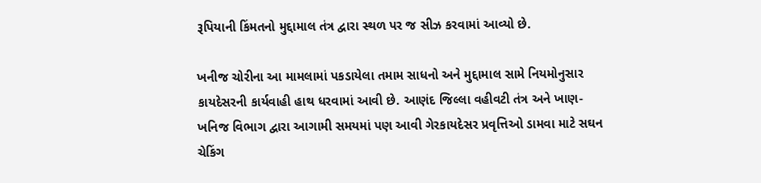રૂપિયાની કિંમતનો મુદ્દામાલ તંત્ર દ્વારા સ્થળ પર જ સીઝ કરવામાં આવ્યો છે.

ખનીજ ચોરીના આ મામલામાં પકડાયેલા તમામ સાધનો અને મુદ્દામાલ સામે નિયમોનુસાર કાયદેસરની કાર્યવાહી હાથ ધરવામાં આવી છે. આણંદ જિલ્લા વહીવટી તંત્ર અને ખાણ-ખનિજ વિભાગ દ્વારા આગામી સમયમાં પણ આવી ગેરકાયદેસર પ્રવૃત્તિઓ ડામવા માટે સઘન ચેકિંગ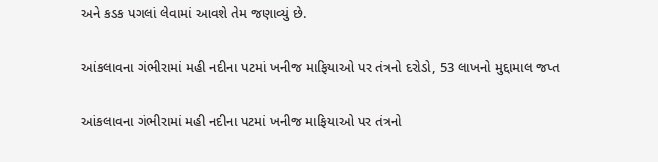અને કડક પગલાં લેવામાં આવશે તેમ જણાવ્યું છે.

આંકલાવના ગંભીરામાં મહી નદીના પટમાં ખનીજ માફિયાઓ પર તંત્રનો દરોડો, 53 લાખનો મુદ્દામાલ જપ્ત

આંકલાવના ગંભીરામાં મહી નદીના પટમાં ખનીજ માફિયાઓ પર તંત્રનો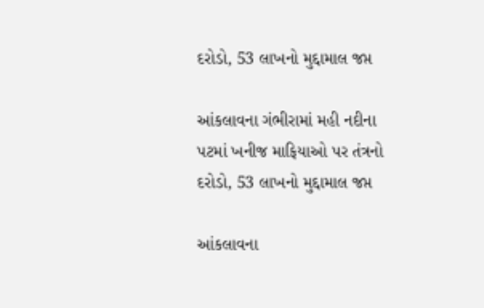દરોડો, 53 લાખનો મુદ્દામાલ જપ્ત

આંકલાવના ગંભીરામાં મહી નદીના પટમાં ખનીજ માફિયાઓ પર તંત્રનો દરોડો, 53 લાખનો મુદ્દામાલ જપ્ત

આંકલાવના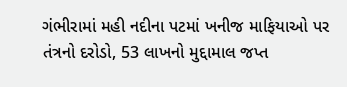ગંભીરામાં મહી નદીના પટમાં ખનીજ માફિયાઓ પર તંત્રનો દરોડો, 53 લાખનો મુદ્દામાલ જપ્ત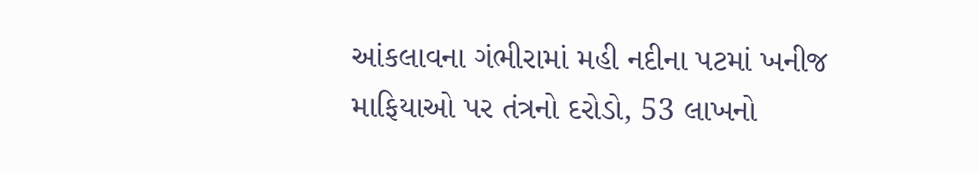આંકલાવના ગંભીરામાં મહી નદીના પટમાં ખનીજ માફિયાઓ પર તંત્રનો દરોડો, 53 લાખનો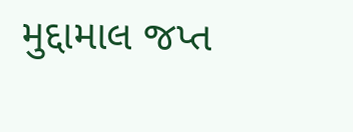મુદ્દામાલ જપ્ત